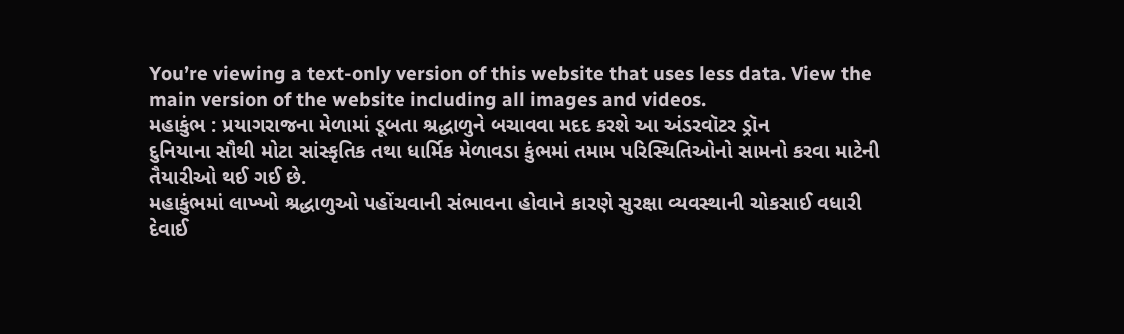You’re viewing a text-only version of this website that uses less data. View the main version of the website including all images and videos.
મહાકુંભ : પ્રયાગરાજના મેળામાં ડૂબતા શ્રદ્ધાળુને બચાવવા મદદ કરશે આ અંડરવૉટર ડ્રૉન
દુનિયાના સૌથી મોટા સાંસ્કૃતિક તથા ધાર્મિક મેળાવડા કુંભમાં તમામ પરિસ્થિતિઓનો સામનો કરવા માટેની તૈયારીઓ થઈ ગઈ છે.
મહાકુંભમાં લાખ્ખો શ્રદ્ધાળુઓ પહોંચવાની સંભાવના હોવાને કારણે સુરક્ષા વ્યવસ્થાની ચોકસાઈ વધારી દેવાઈ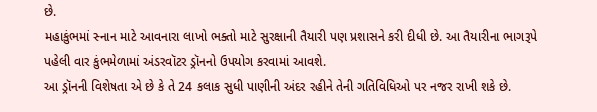છે.
મહાકુંભમાં સ્નાન માટે આવનારા લાખો ભક્તો માટે સુરક્ષાની તૈયારી પણ પ્રશાસને કરી દીધી છે. આ તૈયારીના ભાગરૂપે પહેલી વાર કુંભમેળામાં અંડરવૉટર ડ્રૉનનો ઉપયોગ કરવામાં આવશે.
આ ડ્રૉનની વિશેષતા એ છે કે તે 24 કલાક સુધી પાણીની અંદર રહીને તેની ગતિવિધિઓ પર નજર રાખી શકે છે.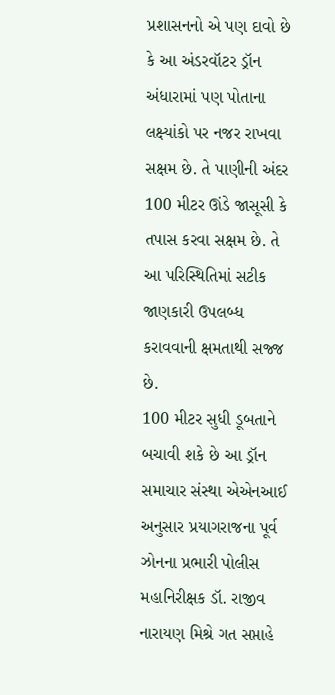પ્રશાસનનો એ પણ દાવો છે કે આ અંડરવૉટર ડ્રૉન અંધારામાં પણ પોતાના લક્ષ્યાંકો પર નજર રાખવા સક્ષમ છે. તે પાણીની અંદર 100 મીટર ઊંડે જાસૂસી કે તપાસ કરવા સક્ષમ છે. તે આ પરિસ્થિતિમાં સટીક જાણકારી ઉપલબ્ધ કરાવવાની ક્ષમતાથી સજ્જ છે.
100 મીટર સુધી ડૂબતાને બચાવી શકે છે આ ડ્રૉન
સમાચાર સંસ્થા એએનઆઈ અનુસાર પ્રયાગરાજના પૂર્વ ઝોનના પ્રભારી પોલીસ મહાનિરીક્ષક ડૉ. રાજીવ નારાયણ મિશ્રે ગત સપ્તાહે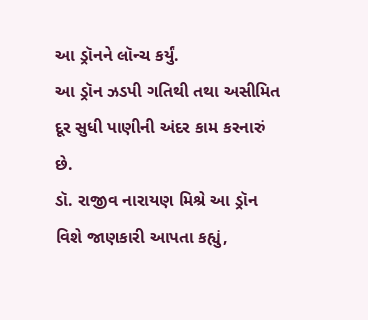આ ડ્રૉનને લૉન્ચ કર્યું.
આ ડ્રૉન ઝડપી ગતિથી તથા અસીમિત દૂર સુધી પાણીની અંદર કામ કરનારું છે.
ડૉ. રાજીવ નારાયણ મિશ્રે આ ડ્રૉન વિશે જાણકારી આપતા કહ્યું,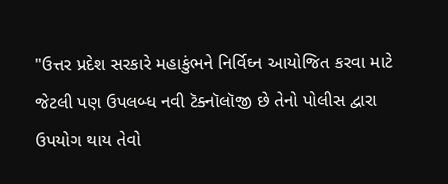"ઉત્તર પ્રદેશ સરકારે મહાકુંભને નિર્વિઘ્ન આયોજિત કરવા માટે જેટલી પણ ઉપલબ્ધ નવી ટૅક્નૉલૉજી છે તેનો પોલીસ દ્વારા ઉપયોગ થાય તેવો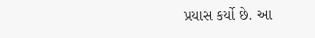પ્રયાસ કર્યો છે. આ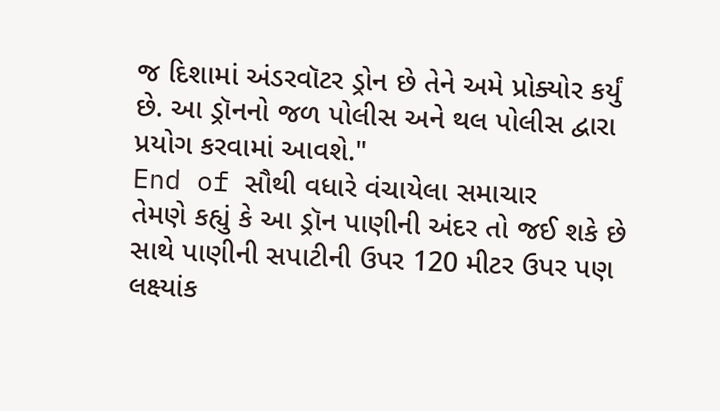જ દિશામાં અંડરવૉટર ડ્રોન છે તેને અમે પ્રોક્યોર કર્યું છે. આ ડ્રૉનનો જળ પોલીસ અને થલ પોલીસ દ્વારા પ્રયોગ કરવામાં આવશે."
End of સૌથી વધારે વંચાયેલા સમાચાર
તેમણે કહ્યું કે આ ડ્રૉન પાણીની અંદર તો જઈ શકે છે સાથે પાણીની સપાટીની ઉપર 120 મીટર ઉપર પણ લક્ષ્યાંક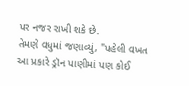પર નજર રાખી શકે છે.
તેમણે વધુમાં જણાવ્યું, "પહેલી વખત આ પ્રકારે ડ્રૉન પાણીમાં પણ કોઈ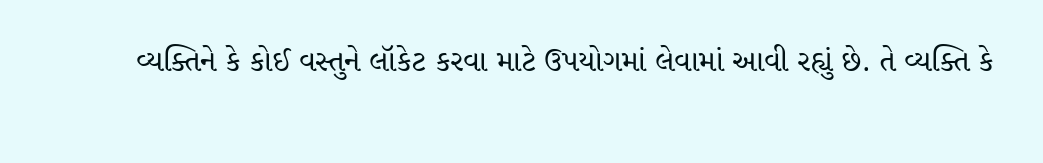વ્યક્તિને કે કોઈ વસ્તુને લૉકેટ કરવા માટે ઉપયોગમાં લેવામાં આવી રહ્યું છે. તે વ્યક્તિ કે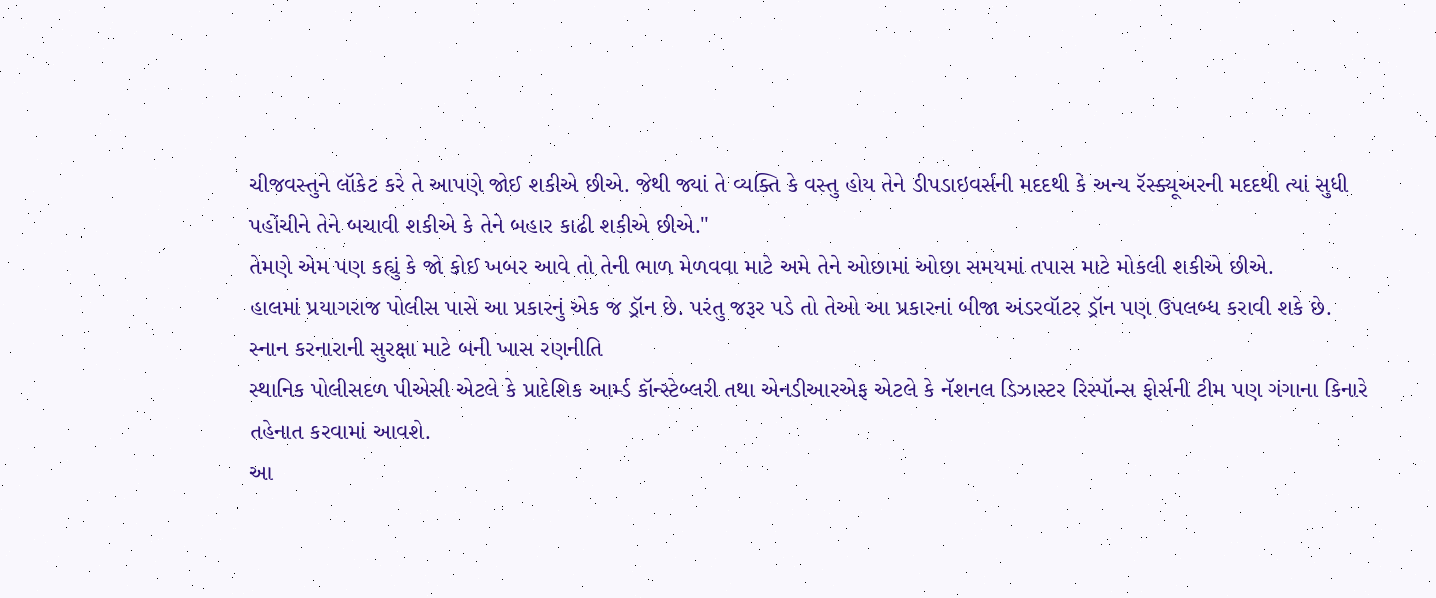ચીજવસ્તુને લૉકેટ કરે તે આપણે જોઈ શકીએ છીએ. જેથી જ્યાં તે વ્યક્તિ કે વસ્તુ હોય તેને ડીપડાઇવર્સની મદદથી કે અન્ય રૅસ્ક્યૂઅરની મદદથી ત્યાં સુધી પહોંચીને તેને બચાવી શકીએ કે તેને બહાર કાઢી શકીએ છીએ."
તેમણે એમ પણ કહ્યું કે જો કોઈ ખબર આવે તો તેની ભાળ મેળવવા માટે અમે તેને ઓછામાં ઓછા સમયમાં તપાસ માટે મોકલી શકીએ છીએ.
હાલમાં પ્રયાગરાજ પોલીસ પાસે આ પ્રકારનું એક જ ડ્રૉન છે. પરંતુ જરૂર પડે તો તેઓ આ પ્રકારનાં બીજા અંડરવૉટર ડ્રૉન પણ ઉપલબ્ધ કરાવી શકે છે.
સ્નાન કરનારાની સુરક્ષા માટે બની ખાસ રણનીતિ
સ્થાનિક પોલીસદળ પીએસી એટલે કે પ્રાદેશિક આર્મ્ડ કૉન્સ્ટેબ્લરી તથા એનડીઆરએફ એટલે કે નૅશનલ ડિઝાસ્ટર રિસ્પૉન્સ ફોર્સની ટીમ પણ ગંગાના કિનારે તહેનાત કરવામાં આવશે.
આ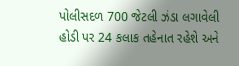પોલીસદળ 700 જેટલી ઝંડા લગાવેલી હોડી પર 24 કલાક તહેનાત રહેશે અને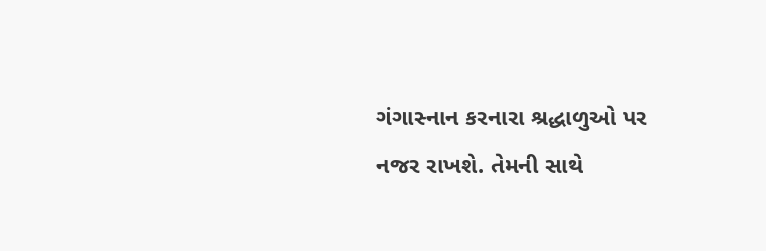ગંગાસ્નાન કરનારા શ્રદ્ધાળુઓ પર નજર રાખશે. તેમની સાથે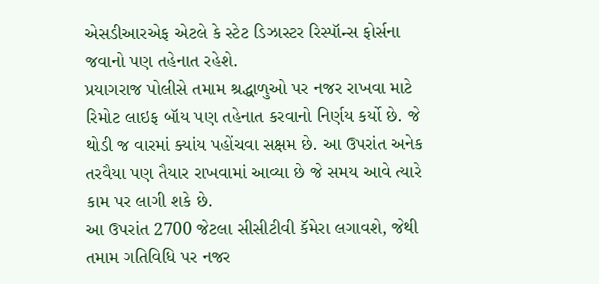એસડીઆરએફ એટલે કે સ્ટેટ ડિઝાસ્ટર રિસ્પૉન્સ ફોર્સના જવાનો પણ તહેનાત રહેશે.
પ્રયાગરાજ પોલીસે તમામ શ્રદ્ધાળુઓ પર નજર રાખવા માટે રિમોટ લાઇફ બૉય પણ તહેનાત કરવાનો નિર્ણય કર્યો છે. જે થોડી જ વારમાં ક્યાંય પહોંચવા સક્ષમ છે. આ ઉપરાંત અનેક તરવૈયા પણ તૈયાર રાખવામાં આવ્યા છે જે સમય આવે ત્યારે કામ પર લાગી શકે છે.
આ ઉપરાંત 2700 જેટલા સીસીટીવી કૅમેરા લગાવશે, જેથી તમામ ગતિવિધિ પર નજર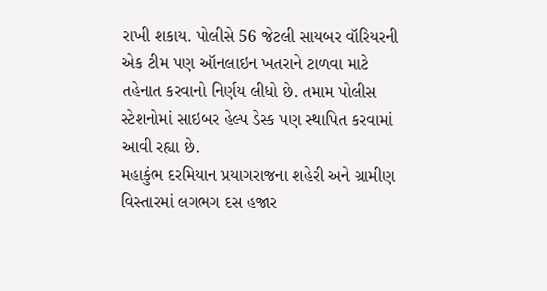રાખી શકાય. પોલીસે 56 જેટલી સાયબર વૉરિયરની એક ટીમ પણ ઑનલાઇન ખતરાને ટાળવા માટે તહેનાત કરવાનો નિર્ણય લીધો છે. તમામ પોલીસ સ્ટેશનોમાં સાઇબર હેલ્પ ડેસ્ક પણ સ્થાપિત કરવામાં આવી રહ્યા છે.
મહાકુંભ દરમિયાન પ્રયાગરાજના શહેરી અને ગ્રામીણ વિસ્તારમાં લગભગ દસ હજાર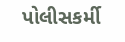પોલીસકર્મી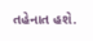તહેનાત હશે.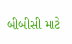બીબીસી માટે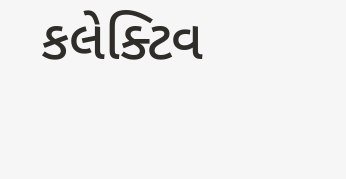કલેક્ટિવ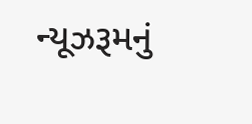ન્યૂઝરૂમનું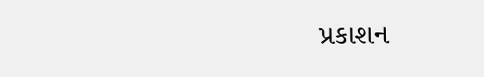પ્રકાશન